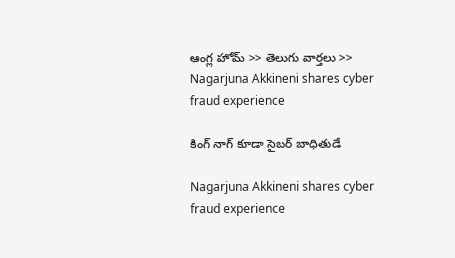ఆంగ్ల హోమ్ >> తెలుగు వార్తలు >> Nagarjuna Akkineni shares cyber fraud experience

కింగ్ నాగ్ కూడా సైబర్ బాధితుడే

Nagarjuna Akkineni shares cyber fraud experience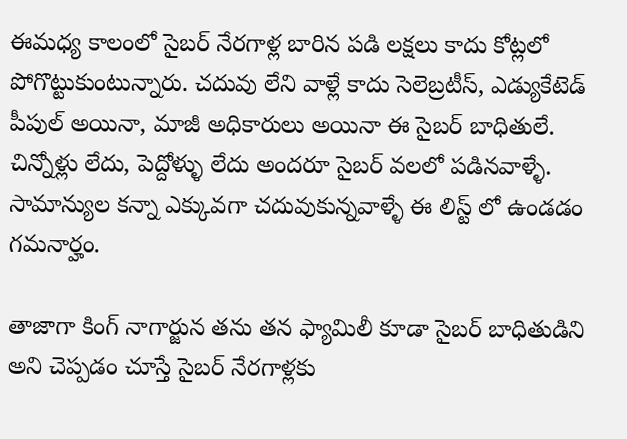ఈమధ్య కాలంలో సైబర్ నేరగాళ్ల బారిన పడి లక్షలు కాదు కోట్లలో పోగొట్టుకుంటున్నారు. చదువు లేని వాళ్లే కాదు సెలెబ్రటీస్, ఎడ్యుకేటెడ్ పీపుల్ అయినా, మాజీ అధికారులు అయినా ఈ సైబర్ బాధితులే. చిన్నోళ్లు లేదు, పెద్దోళ్ళు లేదు అందరూ సైబర్ వలలో పడినవాళ్ళే. సామాన్యుల కన్నా ఎక్కువగా చదువుకున్నవాళ్ళే ఈ లిస్ట్ లో ఉండడం గమనార్హం.

తాజాగా కింగ్ నాగార్జున తను తన ఫ్యామిలీ కూడా సైబర్ బాధితుడిని అని చెప్పడం చూస్తే సైబర్ నేరగాళ్లకు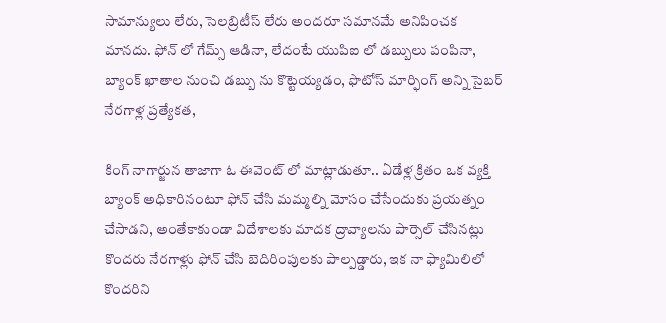సామాన్యులు లేరు, సెలబ్రిటీస్ లేరు అందరూ సమానమే అనిపించక మానదు. ఫోన్ లో గేమ్స్ ఆడినా, లేదంటే యుపిఐ లో డబ్బులు పంపినా, బ్యాంక్ ఖాతాల నుంచి డబ్బు ను కొట్టెయ్యడం, ఫొటోస్ మార్ఫింగ్ అన్ని సైబర్ నేరగాళ్ల ప్రత్యేకత,

కింగ్ నాగార్జున తాజాగా ఓ ఈవెంట్ లో మాట్లాడుతూ.. ఏడేళ్ల క్రితం ఒక వ్యక్తి బ్యాంక్ అధికారినంటూ ఫోన్ చేసి మమ్మల్ని మోసం చేసేందుకు ప్రయత్నం చేసాడని, అంతేకాకుండా విదేశాలకు మాదక ద్రావ్యాలను పార్సెల్ చేసినట్లు కొందరు నేరగాళ్లు ఫోన్ చేసి బెదిరింపులకు పాల్పడ్డారు, ఇక నా ఫ్యామిలిలో కొందరిని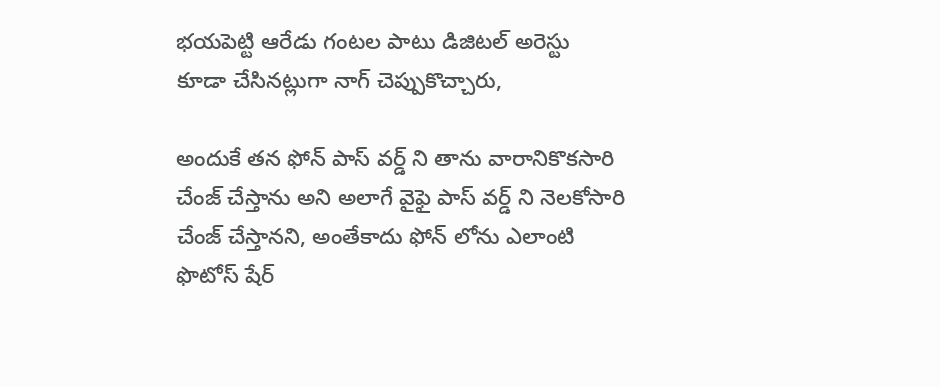భయపెట్టి ఆరేడు గంటల పాటు డిజిటల్ అరెస్టు కూడా చేసినట్లుగా నాగ్ చెప్పుకొచ్చారు,

అందుకే తన ఫోన్ పాస్ వర్డ్ ని తాను వారానికొకసారి చేంజ్ చేస్తాను అని అలాగే వైఫై పాస్ వర్డ్ ని నెలకోసారి చేంజ్ చేస్తానని, అంతేకాదు ఫోన్ లోను ఎలాంటి ఫొటోస్ షేర్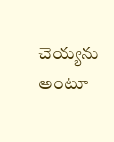చెయ్యను అంటూ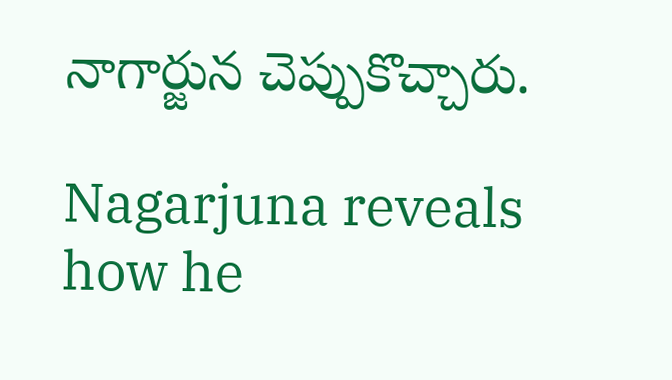నాగార్జున చెప్పుకొచ్చారు.

Nagarjuna reveals how he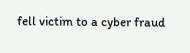fell victim to a cyber fraud